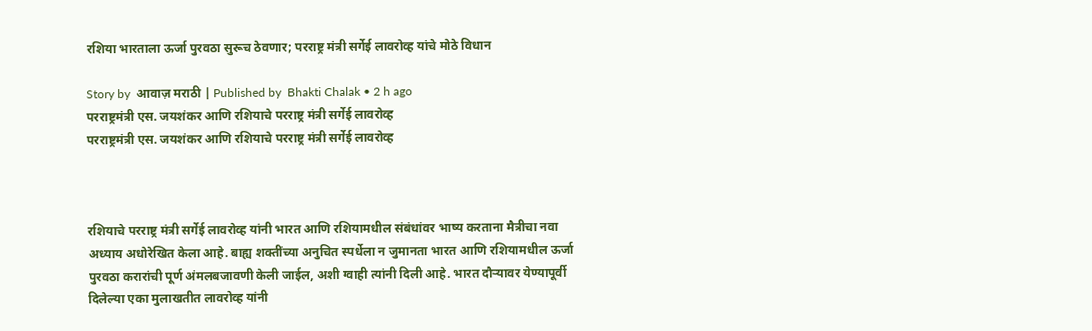रशिया भारताला ऊर्जा पुरवठा सुरूच ठेवणार; परराष्ट्र मंत्री सर्गेई लावरोव्ह यांचे मोठे विधान

Story by  आवाज़ मराठी | Published by  Bhakti Chalak • 2 h ago
परराष्ट्रमंत्री एस. जयशंकर आणि रशियाचे परराष्ट्र मंत्री सर्गेई लावरोव्ह
परराष्ट्रमंत्री एस. जयशंकर आणि रशियाचे परराष्ट्र मंत्री सर्गेई लावरोव्ह



रशियाचे परराष्ट्र मंत्री सर्गेई लावरोव्ह यांनी भारत आणि रशियामधील संबंधांवर भाष्य करताना मैत्रीचा नवा अध्याय अधोरेखित केला आहे. बाह्य शक्तींच्या अनुचित स्पर्धेला न जुमानता भारत आणि रशियामधील ऊर्जा पुरवठा करारांची पूर्ण अंमलबजावणी केली जाईल, अशी ग्वाही त्यांनी दिली आहे. भारत दौऱ्यावर येण्यापूर्वी दिलेल्या एका मुलाखतीत लावरोव्ह यांनी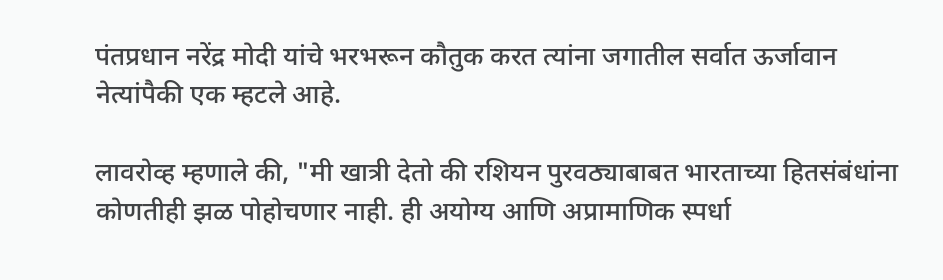पंतप्रधान नरेंद्र मोदी यांचे भरभरून कौतुक करत त्यांना जगातील सर्वात ऊर्जावान नेत्यांपैकी एक म्हटले आहे.

लावरोव्ह म्हणाले की, "मी खात्री देतो की रशियन पुरवठ्याबाबत भारताच्या हितसंबंधांना कोणतीही झळ पोहोचणार नाही. ही अयोग्य आणि अप्रामाणिक स्पर्धा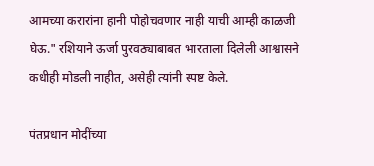आमच्या करारांना हानी पोहोचवणार नाही याची आम्ही काळजी घेऊ." रशियाने ऊर्जा पुरवठ्याबाबत भारताला दिलेली आश्वासने कधीही मोडली नाहीत, असेही त्यांनी स्पष्ट केले.

पंतप्रधान मोदींच्या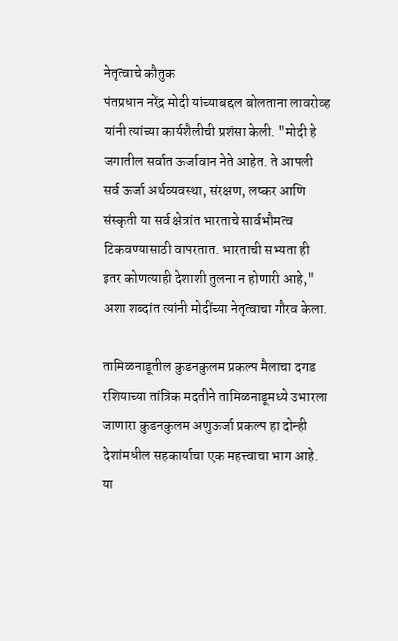नेतृत्वाचे कौतुक
पंतप्रधान नरेंद्र मोदी यांच्याबद्दल बोलताना लावरोव्ह यांनी त्यांच्या कार्यशैलीची प्रशंसा केली. "मोदी हे जगातील सर्वात ऊर्जावान नेते आहेत. ते आपली सर्व ऊर्जा अर्थव्यवस्था, संरक्षण, लष्कर आणि संस्कृती या सर्व क्षेत्रांत भारताचे सार्वभौमत्व टिकवण्यासाठी वापरतात. भारताची सभ्यता ही इतर कोणत्याही देशाशी तुलना न होणारी आहे," अशा शब्दांत त्यांनी मोदींच्या नेतृत्वाचा गौरव केला.

तामिळनाडूतील कुडनकुलम प्रकल्प मैलाचा दगड
रशियाच्या तांत्रिक मदतीने तामिळनाडूमध्ये उभारला जाणारा कुडनकुलम अणुऊर्जा प्रकल्प हा दोन्ही देशांमधील सहकार्याचा एक महत्त्वाचा भाग आहे. या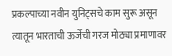प्रकल्पाच्या नवीन युनिट्सचे काम सुरू असून त्यातून भारताची ऊर्जेची गरज मोठ्या प्रमाणावर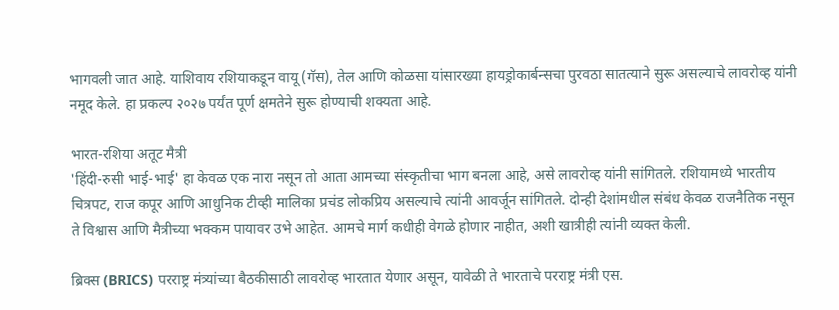भागवली जात आहे. याशिवाय रशियाकडून वायू (गॅस), तेल आणि कोळसा यांसारख्या हायड्रोकार्बन्सचा पुरवठा सातत्याने सुरू असल्याचे लावरोव्ह यांनी नमूद केले. हा प्रकल्प २०२७ पर्यंत पूर्ण क्षमतेने सुरू होण्याची शक्यता आहे.

भारत-रशिया अतूट मैत्री
'हिंदी-रुसी भाई-भाई' हा केवळ एक नारा नसून तो आता आमच्या संस्कृतीचा भाग बनला आहे, असे लावरोव्ह यांनी सांगितले. रशियामध्ये भारतीय चित्रपट, राज कपूर आणि आधुनिक टीव्ही मालिका प्रचंड लोकप्रिय असल्याचे त्यांनी आवर्जून सांगितले. दोन्ही देशांमधील संबंध केवळ राजनैतिक नसून ते विश्वास आणि मैत्रीच्या भक्कम पायावर उभे आहेत. आमचे मार्ग कधीही वेगळे होणार नाहीत, अशी खात्रीही त्यांनी व्यक्त केली.

ब्रिक्स (BRICS) परराष्ट्र मंत्र्यांच्या बैठकीसाठी लावरोव्ह भारतात येणार असून, यावेळी ते भारताचे परराष्ट्र मंत्री एस.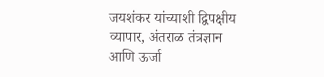जयशंकर यांच्याशी द्विपक्षीय व्यापार, अंतराळ तंत्रज्ञान आणि ऊर्जा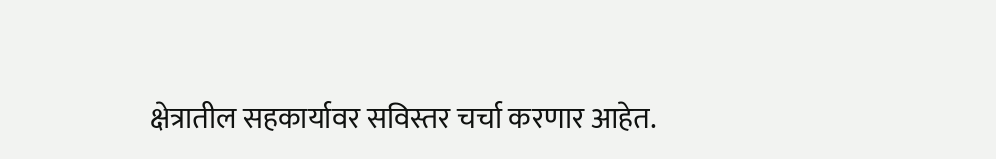क्षेत्रातील सहकार्यावर सविस्तर चर्चा करणार आहेत.